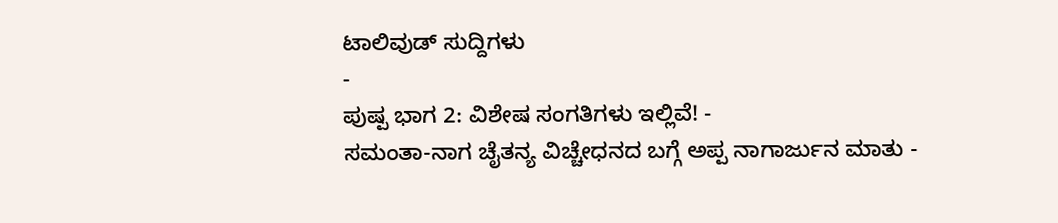ಟಾಲಿವುಡ್ ಸುದ್ದಿಗಳು
-
ಪುಷ್ಪ ಭಾಗ 2: ವಿಶೇಷ ಸಂಗತಿಗಳು ಇಲ್ಲಿವೆ! -
ಸಮಂತಾ-ನಾಗ ಚೈತನ್ಯ ವಿಚ್ಚೇಧನದ ಬಗ್ಗೆ ಅಪ್ಪ ನಾಗಾರ್ಜುನ ಮಾತು -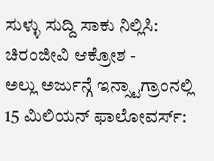ಸುಳ್ಳು ಸುದ್ದಿ ಸಾಕು ನಿಲ್ಲಿಸಿ: ಚಿರಂಜೀವಿ ಆಕ್ರೋಶ -
ಅಲ್ಲು ಅರ್ಜುನ್ಗೆ ಇನ್ಸ್ಟಾಗ್ರಾಂನಲ್ಲಿ 15 ಮಿಲಿಯನ್ ಫಾಲೋವರ್ಸ್: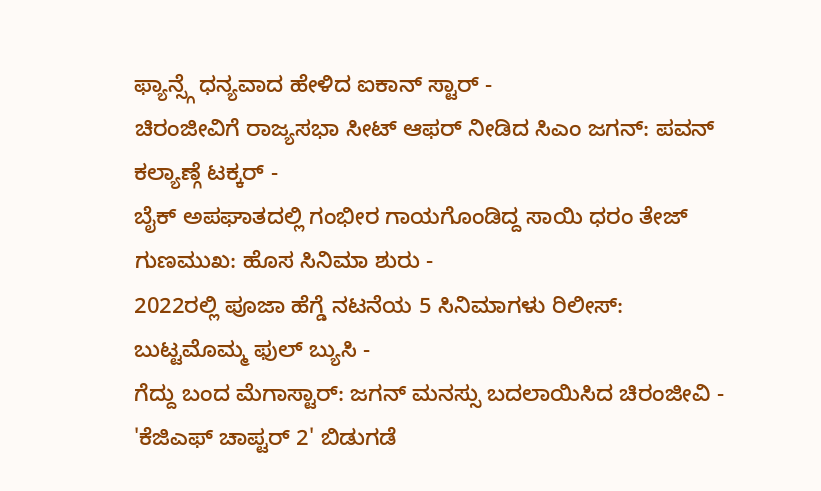ಫ್ಯಾನ್ಸ್ಗೆ ಧನ್ಯವಾದ ಹೇಳಿದ ಐಕಾನ್ ಸ್ಟಾರ್ -
ಚಿರಂಜೀವಿಗೆ ರಾಜ್ಯಸಭಾ ಸೀಟ್ ಆಫರ್ ನೀಡಿದ ಸಿಎಂ ಜಗನ್: ಪವನ್ ಕಲ್ಯಾಣ್ಗೆ ಟಕ್ಕರ್ -
ಬೈಕ್ ಅಪಘಾತದಲ್ಲಿ ಗಂಭೀರ ಗಾಯಗೊಂಡಿದ್ದ ಸಾಯಿ ಧರಂ ತೇಜ್ ಗುಣಮುಖ: ಹೊಸ ಸಿನಿಮಾ ಶುರು -
2022ರಲ್ಲಿ ಪೂಜಾ ಹೆಗ್ಡೆ ನಟನೆಯ 5 ಸಿನಿಮಾಗಳು ರಿಲೀಸ್: ಬುಟ್ಟಮೊಮ್ಮ ಫುಲ್ ಬ್ಯುಸಿ -
ಗೆದ್ದು ಬಂದ ಮೆಗಾಸ್ಟಾರ್: ಜಗನ್ ಮನಸ್ಸು ಬದಲಾಯಿಸಿದ ಚಿರಂಜೀವಿ -
'ಕೆಜಿಎಫ್ ಚಾಪ್ಟರ್ 2' ಬಿಡುಗಡೆ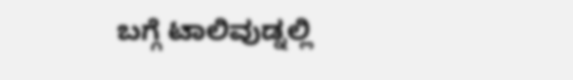ಬಗ್ಗೆ ಟಾಲಿವುಡ್ನಲ್ಲಿ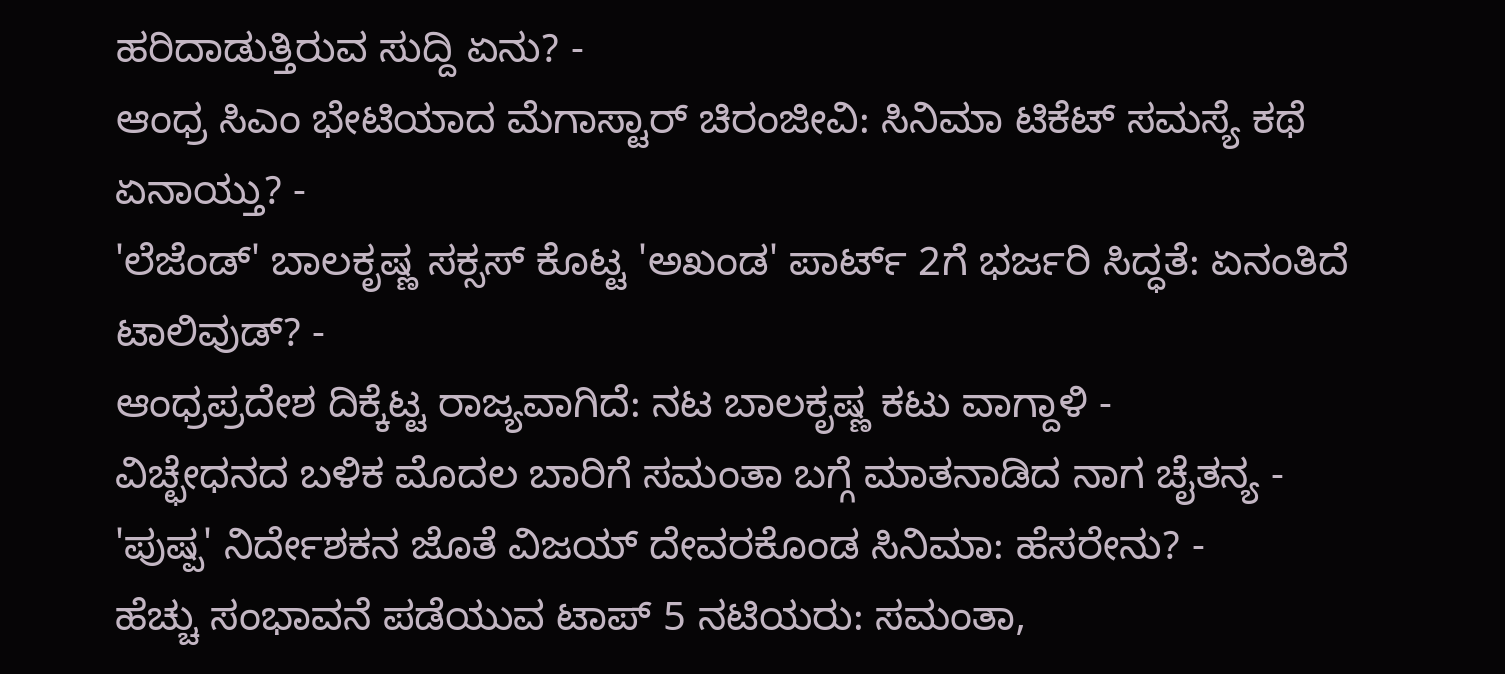ಹರಿದಾಡುತ್ತಿರುವ ಸುದ್ದಿ ಏನು? -
ಆಂಧ್ರ ಸಿಎಂ ಭೇಟಿಯಾದ ಮೆಗಾಸ್ಟಾರ್ ಚಿರಂಜೀವಿ: ಸಿನಿಮಾ ಟಿಕೆಟ್ ಸಮಸ್ಯೆ ಕಥೆ ಏನಾಯ್ತು? -
'ಲೆಜೆಂಡ್' ಬಾಲಕೃಷ್ಣ ಸಕ್ಸಸ್ ಕೊಟ್ಟ 'ಅಖಂಡ' ಪಾರ್ಟ್ 2ಗೆ ಭರ್ಜರಿ ಸಿದ್ಧತೆ: ಏನಂತಿದೆ ಟಾಲಿವುಡ್? -
ಆಂಧ್ರಪ್ರದೇಶ ದಿಕ್ಕೆಟ್ಟ ರಾಜ್ಯವಾಗಿದೆ: ನಟ ಬಾಲಕೃಷ್ಣ ಕಟು ವಾಗ್ದಾಳಿ -
ವಿಚ್ಛೇಧನದ ಬಳಿಕ ಮೊದಲ ಬಾರಿಗೆ ಸಮಂತಾ ಬಗ್ಗೆ ಮಾತನಾಡಿದ ನಾಗ ಚೈತನ್ಯ -
'ಪುಷ್ಪ' ನಿರ್ದೇಶಕನ ಜೊತೆ ವಿಜಯ್ ದೇವರಕೊಂಡ ಸಿನಿಮಾ: ಹೆಸರೇನು? -
ಹೆಚ್ಚು ಸಂಭಾವನೆ ಪಡೆಯುವ ಟಾಪ್ 5 ನಟಿಯರು: ಸಮಂತಾ,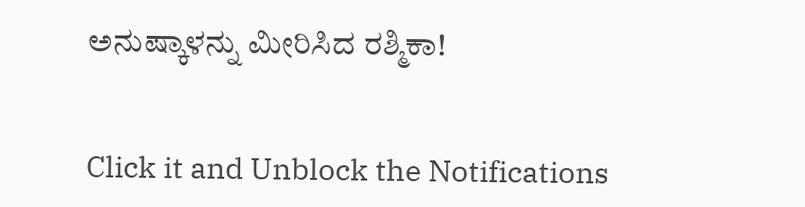ಅನುಷ್ಕಾಳನ್ನು ಮೀರಿಸಿದ ರಶ್ಮಿಕಾ!


Click it and Unblock the Notifications